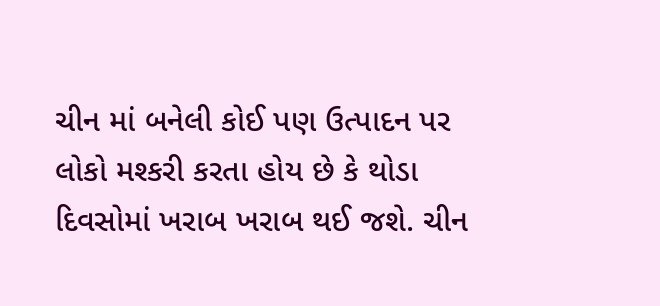ચીન માં બનેલી કોઈ પણ ઉત્પાદન પર લોકો મશ્કરી કરતા હોય છે કે થોડા દિવસોમાં ખરાબ ખરાબ થઈ જશે. ચીન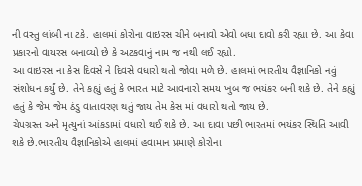ની વસ્તુ લાંબી ના ટકે. હાલમાં કોરોના વાઇરસ ચીને બનાવો એવો બધા દાવો કરી રહ્યા છે. આ કેવા પ્રકારનો વાયરસ બનાવ્યો છે કે અટકવાનું નામ જ નથી લઈ રહ્યો.
આ વાઇરસ ના કેસ દિવસે ને દિવસે વધારો થતો જોવા મળે છે. હાલમાં ભારતીય વૈજ્ઞાનિકો નવું સંશોધન કર્યું છે. તેને કહ્યું હતું કે ભારત માટે આવનારો સમય ખુબ જ ભયંકર બની શકે છે. તેને કહ્યું હતું કે જેમ જેમ ઠંડુ વાતાવરણ થતું જાય તેમ કેસ માં વધારો થતો જાય છે.
ચેપગ્રસ્ત અને મૃત્યુનાં આંકડામાં વધારો થઈ શકે છે. આ દાવા પછી ભારતમાં ભયંકર સ્થિતિ આવી શકે છે.ભારતીય વૈજ્ઞાનિકોએ હાલમાં હવામાન પ્રમાણે કોરોના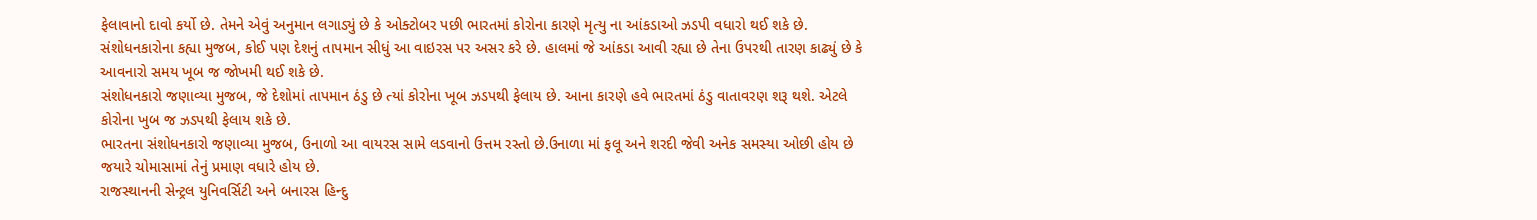ફેલાવાનો દાવો કર્યો છે. તેમને એવું અનુમાન લગાડ્યું છે કે ઓક્ટોબર પછી ભારતમાં કોરોના કારણે મૃત્યુ ના આંકડાઓ ઝડપી વધારો થઈ શકે છે.
સંશોધનકારોના કહ્યા મુજબ, કોઈ પણ દેશનું તાપમાન સીધું આ વાઇરસ પર અસર કરે છે. હાલમાં જે આંકડા આવી રહ્યા છે તેના ઉપરથી તારણ કાઢ્યું છે કે આવનારો સમય ખૂબ જ જોખમી થઈ શકે છે.
સંશોધનકારો જણાવ્યા મુજબ, જે દેશોમાં તાપમાન ઠંડુ છે ત્યાં કોરોના ખૂબ ઝડપથી ફેલાય છે. આના કારણે હવે ભારતમાં ઠંડુ વાતાવરણ શરૂ થશે. એટલે કોરોના ખુબ જ ઝડપથી ફેલાય શકે છે.
ભારતના સંશોધનકારો જણાવ્યા મુજબ, ઉનાળો આ વાયરસ સામે લડવાનો ઉત્તમ રસ્તો છે.ઉનાળા માં ફલૂ અને શરદી જેવી અનેક સમસ્યા ઓછી હોય છે જયારે ચોમાસામાં તેનું પ્રમાણ વધારે હોય છે.
રાજસ્થાનની સેન્ટ્રલ યુનિવર્સિટી અને બનારસ હિન્દુ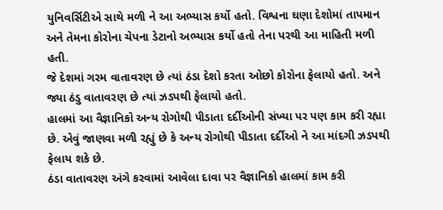યુનિવર્સિટીએ સાથે મળી ને આ અભ્યાસ કર્યો હતો. વિશ્વના ઘણા દેશોમાં તાપમાન અને તેમના કોરોના ચેપના ડેટાનો અભ્યાસ કર્યો હતો તેના પરથી આ માહિતી મળી હતી.
જે દેશમાં ગરમ વાતાવરણ છે ત્યાં ઠંડા દેશો કરતા ઓછો કોરોના ફેલાયો હતો. અને જ્યા ઠંડુ વાતાવરણ છે ત્યાં ઝડપથી ફેલાયો હતો.
હાલમાં આ વૈજ્ઞાનિકો અન્ય રોગોથી પીડાતા દર્દીઓની સંખ્યા પર પણ કામ કરી રહ્યા છે. એવું જાણવા મળી રહ્યું છે કે અન્ય રોગોથી પીડાતા દર્દીઓ ને આ માંદગી ઝડપથી ફેલાય શકે છે.
ઠંડા વાતાવરણ અંગે કરવામાં આવેલા દાવા પર વૈજ્ઞાનિકો હાલમાં કામ કરી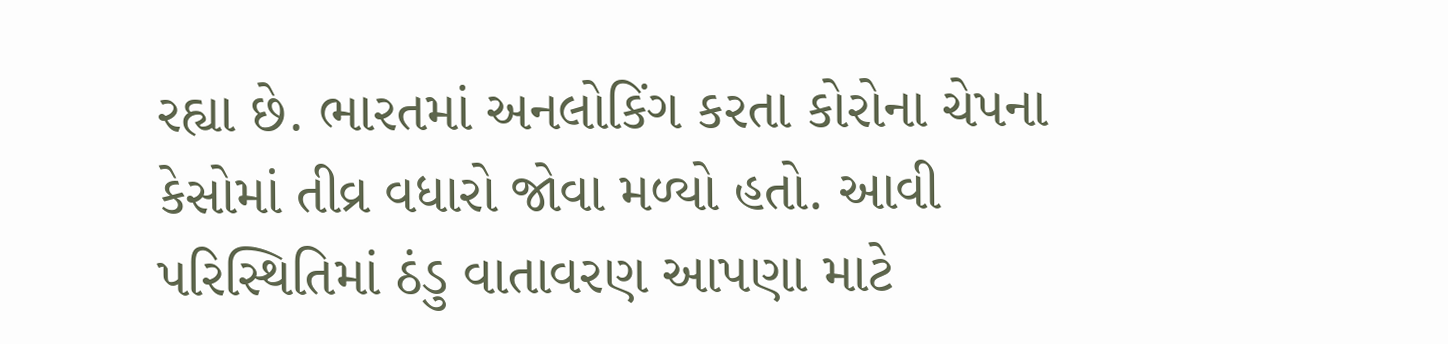રહ્યા છે. ભારતમાં અનલોકિંગ કરતા કોરોના ચેપના કેસોમાં તીવ્ર વધારો જોવા મળ્યો હતો. આવી પરિસ્થિતિમાં ઠંડુ વાતાવરણ આપણા માટે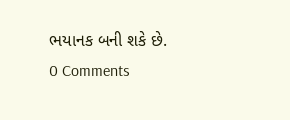ભયાનક બની શકે છે.
0 Comments